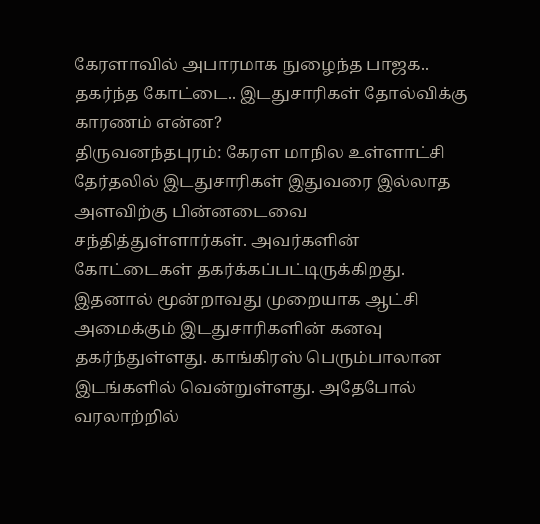கேரளாவில் அபாரமாக நுழைந்த பாஜக.. தகர்ந்த கோட்டை.. இடதுசாரிகள் தோல்விக்கு காரணம் என்ன?
திருவனந்தபுரம்: கேரள மாநில உள்ளாட்சி தேர்தலில் இடதுசாரிகள் இதுவரை இல்லாத அளவிற்கு பின்னடைவை சந்தித்துள்ளார்கள். அவர்களின் கோட்டைகள் தகர்க்கப்பட்டிருக்கிறது. இதனால் மூன்றாவது முறையாக ஆட்சி அமைக்கும் இடதுசாரிகளின் கனவு தகர்ந்துள்ளது. காங்கிரஸ் பெரும்பாலான இடங்களில் வென்றுள்ளது. அதேபோல் வரலாற்றில்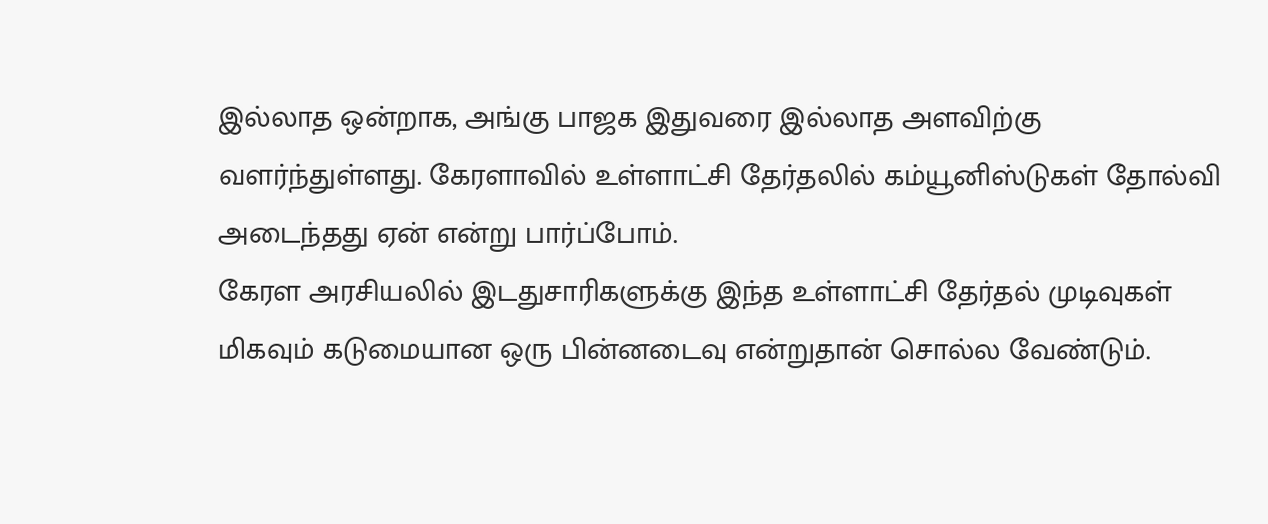இல்லாத ஒன்றாக, அங்கு பாஜக இதுவரை இல்லாத அளவிற்கு வளர்ந்துள்ளது. கேரளாவில் உள்ளாட்சி தேர்தலில் கம்யூனிஸ்டுகள் தோல்வி அடைந்தது ஏன் என்று பார்ப்போம்.
கேரள அரசியலில் இடதுசாரிகளுக்கு இந்த உள்ளாட்சி தேர்தல் முடிவுகள் மிகவும் கடுமையான ஒரு பின்னடைவு என்றுதான் சொல்ல வேண்டும்.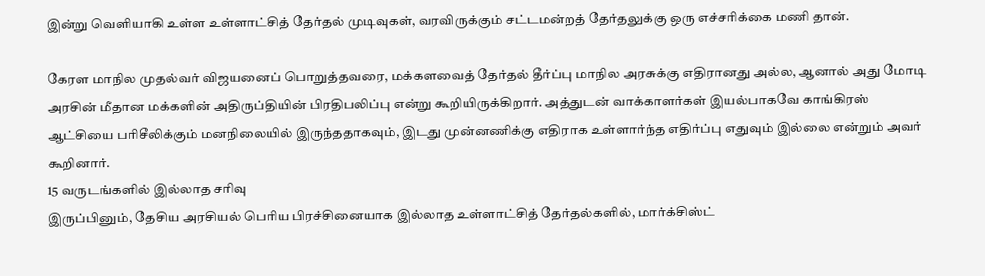இன்று வெளியாகி உள்ள உள்ளாட்சித் தேர்தல் முடிவுகள், வரவிருக்கும் சட்டமன்றத் தேர்தலுக்கு ஒரு எச்சரிக்கை மணி தான்.

கேரள மாநில முதல்வர் விஜயனைப் பொறுத்தவரை, மக்களவைத் தேர்தல் தீர்ப்பு மாநில அரசுக்கு எதிரானது அல்ல, ஆனால் அது மோடி அரசின் மீதான மக்களின் அதிருப்தியின் பிரதிபலிப்பு என்று கூறியிருக்கிறார். அத்துடன் வாக்காளர்கள் இயல்பாகவே காங்கிரஸ் ஆட்சியை பரிசீலிக்கும் மனநிலையில் இருந்ததாகவும், இடது முன்னணிக்கு எதிராக உள்ளார்ந்த எதிர்ப்பு எதுவும் இல்லை என்றும் அவர் கூறினார்.
15 வருடங்களில் இல்லாத சரிவு
இருப்பினும், தேசிய அரசியல் பெரிய பிரச்சினையாக இல்லாத உள்ளாட்சித் தேர்தல்களில், மார்க்சிஸ்ட்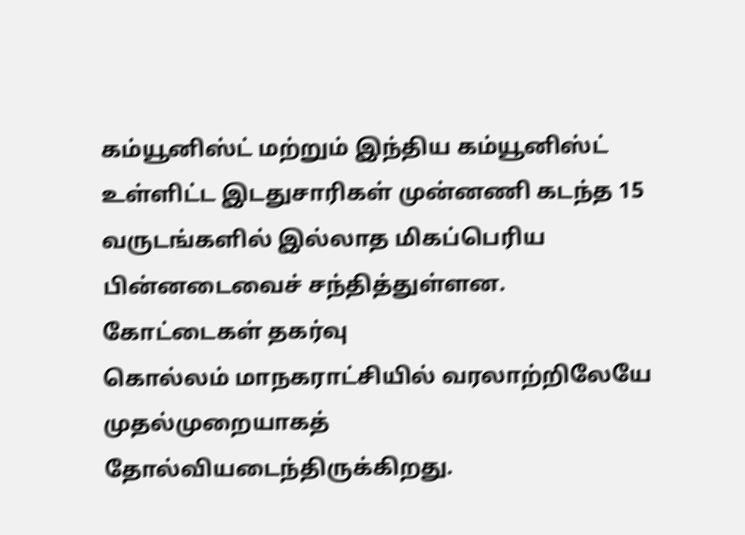கம்யூனிஸ்ட் மற்றும் இந்திய கம்யூனிஸ்ட் உள்ளிட்ட இடதுசாரிகள் முன்னணி கடந்த 15 வருடங்களில் இல்லாத மிகப்பெரிய பின்னடைவைச் சந்தித்துள்ளன.
கோட்டைகள் தகர்வு
கொல்லம் மாநகராட்சியில் வரலாற்றிலேயே முதல்முறையாகத் தோல்வியடைந்திருக்கிறது.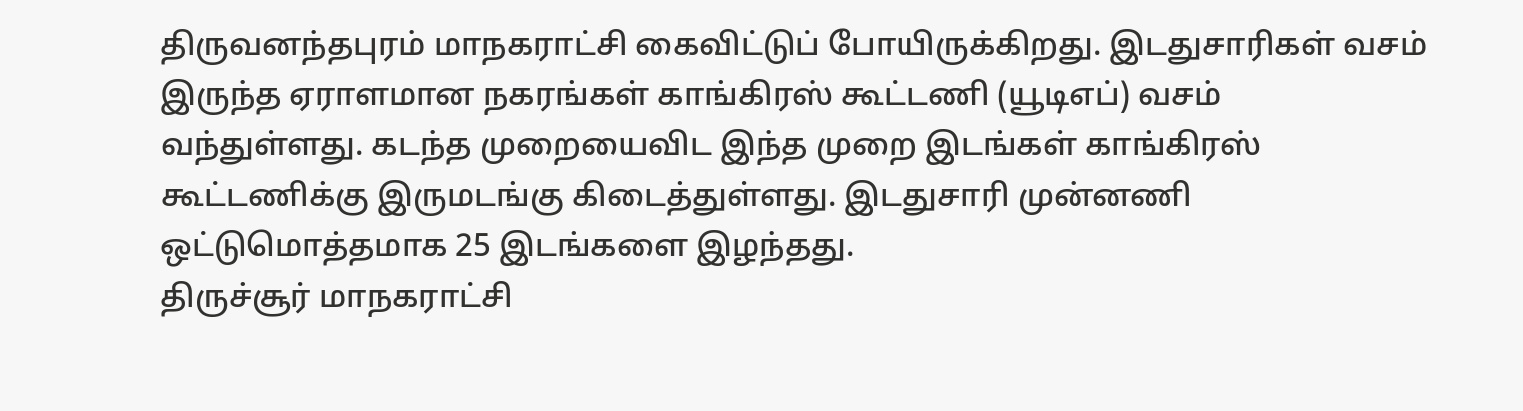திருவனந்தபுரம் மாநகராட்சி கைவிட்டுப் போயிருக்கிறது. இடதுசாரிகள் வசம் இருந்த ஏராளமான நகரங்கள் காங்கிரஸ் கூட்டணி (யூடிஎப்) வசம் வந்துள்ளது. கடந்த முறையைவிட இந்த முறை இடங்கள் காங்கிரஸ் கூட்டணிக்கு இருமடங்கு கிடைத்துள்ளது. இடதுசாரி முன்னணி ஒட்டுமொத்தமாக 25 இடங்களை இழந்தது.
திருச்சூர் மாநகராட்சி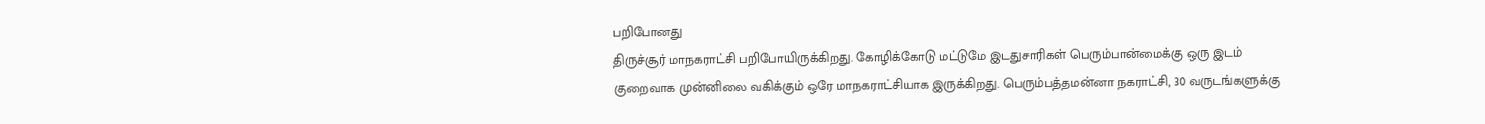பறிபோனது
திருச்சூர் மாநகராட்சி பறிபோயிருக்கிறது. கோழிக்கோடு மட்டுமே இடதுசாரிகள் பெரும்பான்மைக்கு ஒரு இடம் குறைவாக முன்னிலை வகிக்கும் ஒரே மாநகராட்சியாக இருக்கிறது. பெரும்பத்தமன்னா நகராட்சி, 30 வருடங்களுக்கு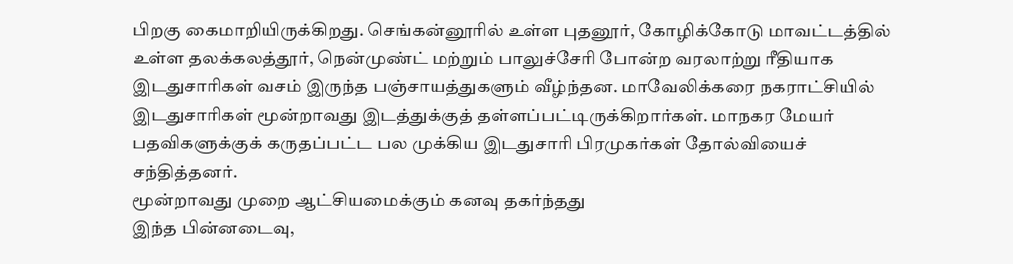பிறகு கைமாறியிருக்கிறது. செங்கன்னூரில் உள்ள புதனூர், கோழிக்கோடு மாவட்டத்தில் உள்ள தலக்கலத்தூர், நென்முண்ட் மற்றும் பாலுச்சேரி போன்ற வரலாற்று ரீதியாக இடதுசாரிகள் வசம் இருந்த பஞ்சாயத்துகளும் வீழ்ந்தன. மாவேலிக்கரை நகராட்சியில் இடதுசாரிகள் மூன்றாவது இடத்துக்குத் தள்ளப்பட்டிருக்கிறார்கள். மாநகர மேயர் பதவிகளுக்குக் கருதப்பட்ட பல முக்கிய இடதுசாரி பிரமுகர்கள் தோல்வியைச் சந்தித்தனர்.
மூன்றாவது முறை ஆட்சியமைக்கும் கனவு தகர்ந்தது
இந்த பின்னடைவு,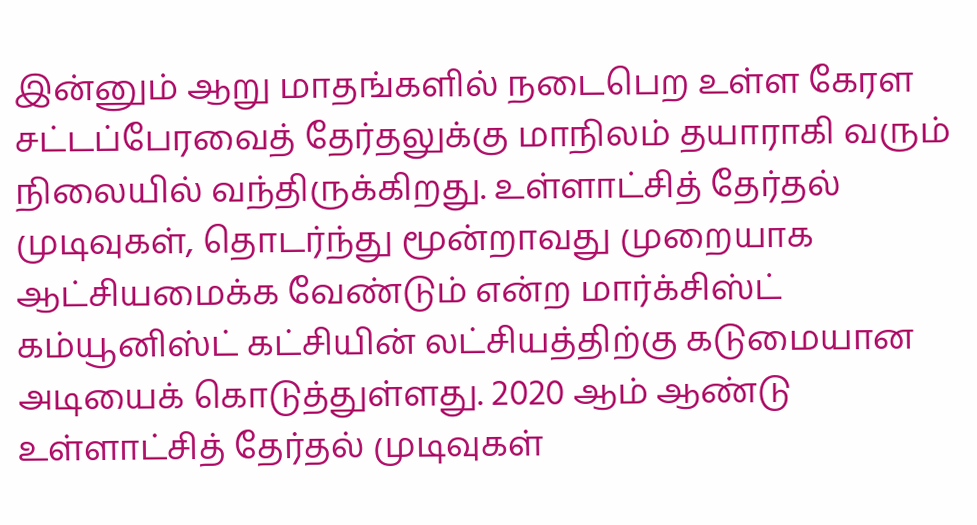இன்னும் ஆறு மாதங்களில் நடைபெற உள்ள கேரள சட்டப்பேரவைத் தேர்தலுக்கு மாநிலம் தயாராகி வரும் நிலையில் வந்திருக்கிறது. உள்ளாட்சித் தேர்தல் முடிவுகள், தொடர்ந்து மூன்றாவது முறையாக ஆட்சியமைக்க வேண்டும் என்ற மார்க்சிஸ்ட் கம்யூனிஸ்ட் கட்சியின் லட்சியத்திற்கு கடுமையான அடியைக் கொடுத்துள்ளது. 2020 ஆம் ஆண்டு உள்ளாட்சித் தேர்தல் முடிவுகள்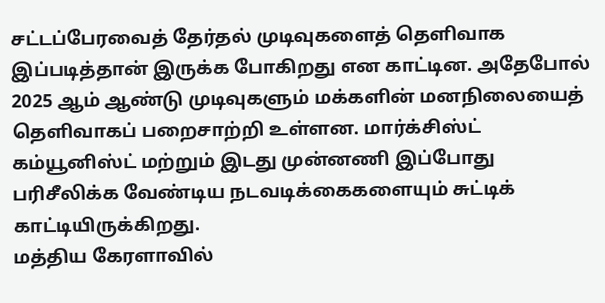சட்டப்பேரவைத் தேர்தல் முடிவுகளைத் தெளிவாக இப்படித்தான் இருக்க போகிறது என காட்டின. அதேபோல் 2025 ஆம் ஆண்டு முடிவுகளும் மக்களின் மனநிலையைத் தெளிவாகப் பறைசாற்றி உள்ளன. மார்க்சிஸ்ட் கம்யூனிஸ்ட் மற்றும் இடது முன்னணி இப்போது பரிசீலிக்க வேண்டிய நடவடிக்கைகளையும் சுட்டிக் காட்டியிருக்கிறது.
மத்திய கேரளாவில்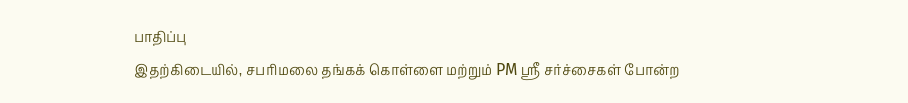பாதிப்பு
இதற்கிடையில், சபரிமலை தங்கக் கொள்ளை மற்றும் PM ஸ்ரீ சர்ச்சைகள் போன்ற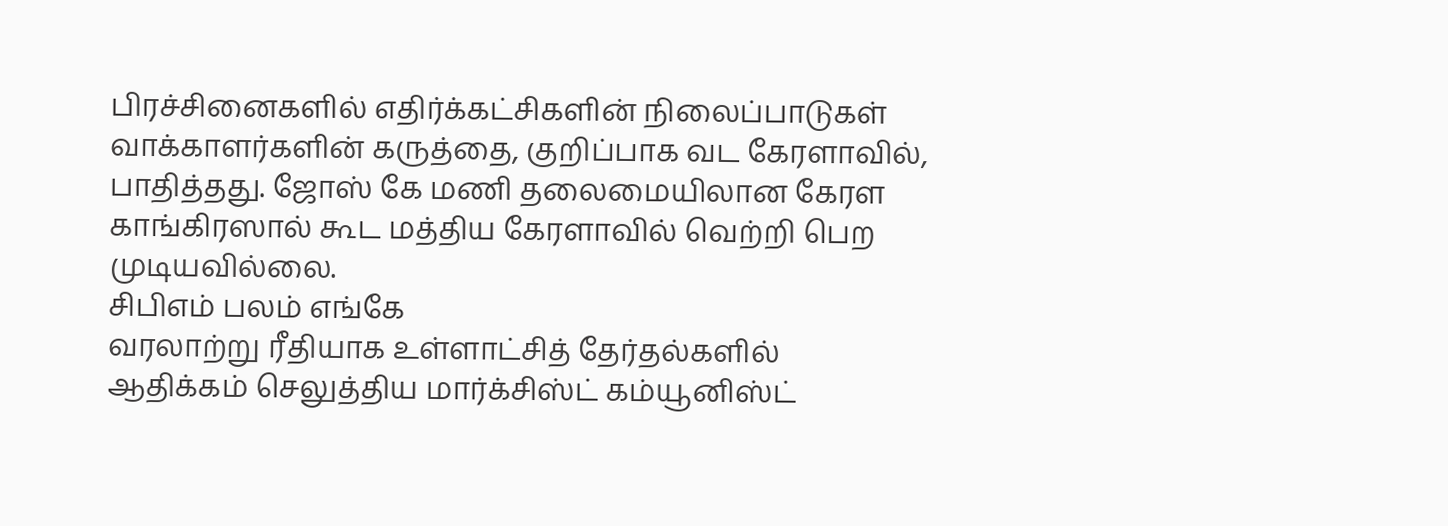பிரச்சினைகளில் எதிர்க்கட்சிகளின் நிலைப்பாடுகள் வாக்காளர்களின் கருத்தை, குறிப்பாக வட கேரளாவில், பாதித்தது. ஜோஸ் கே மணி தலைமையிலான கேரள காங்கிரஸால் கூட மத்திய கேரளாவில் வெற்றி பெற முடியவில்லை.
சிபிஎம் பலம் எங்கே
வரலாற்று ரீதியாக உள்ளாட்சித் தேர்தல்களில் ஆதிக்கம் செலுத்திய மார்க்சிஸ்ட் கம்யூனிஸ்ட்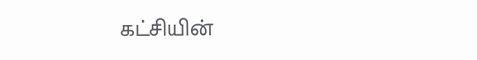கட்சியின்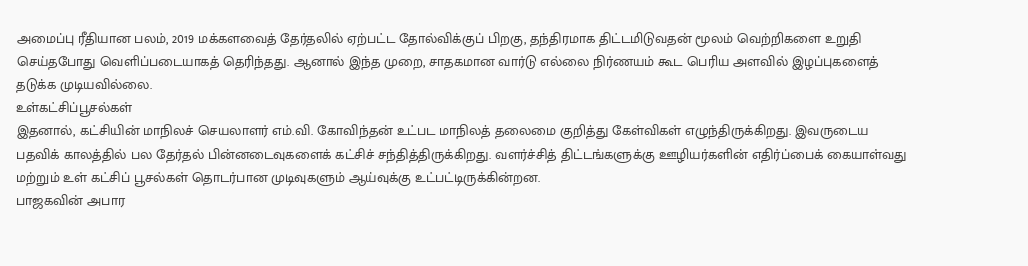அமைப்பு ரீதியான பலம், 2019 மக்களவைத் தேர்தலில் ஏற்பட்ட தோல்விக்குப் பிறகு, தந்திரமாக திட்டமிடுவதன் மூலம் வெற்றிகளை உறுதி செய்தபோது வெளிப்படையாகத் தெரிந்தது. ஆனால் இந்த முறை, சாதகமான வார்டு எல்லை நிர்ணயம் கூட பெரிய அளவில் இழப்புகளைத் தடுக்க முடியவில்லை.
உள்கட்சிப்பூசல்கள்
இதனால், கட்சியின் மாநிலச் செயலாளர் எம்.வி. கோவிந்தன் உட்பட மாநிலத் தலைமை குறித்து கேள்விகள் எழுந்திருக்கிறது. இவருடைய பதவிக் காலத்தில் பல தேர்தல் பின்னடைவுகளைக் கட்சிச் சந்தித்திருக்கிறது. வளர்ச்சித் திட்டங்களுக்கு ஊழியர்களின் எதிர்ப்பைக் கையாள்வது மற்றும் உள் கட்சிப் பூசல்கள் தொடர்பான முடிவுகளும் ஆய்வுக்கு உட்பட்டிருக்கின்றன.
பாஜகவின் அபார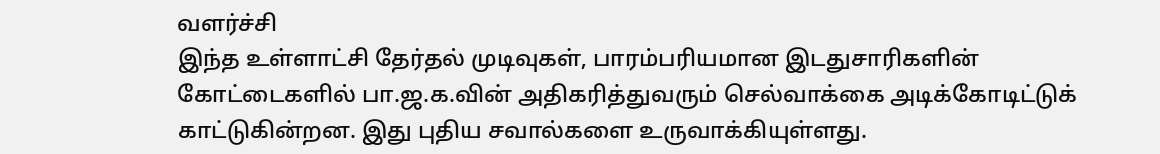வளர்ச்சி
இந்த உள்ளாட்சி தேர்தல் முடிவுகள், பாரம்பரியமான இடதுசாரிகளின் கோட்டைகளில் பா.ஜ.க.வின் அதிகரித்துவரும் செல்வாக்கை அடிக்கோடிட்டுக் காட்டுகின்றன. இது புதிய சவால்களை உருவாக்கியுள்ளது.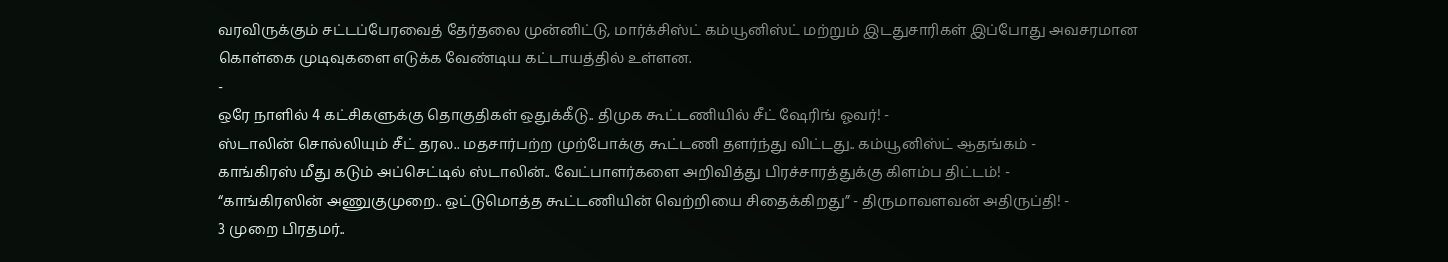வரவிருக்கும் சட்டப்பேரவைத் தேர்தலை முன்னிட்டு, மார்க்சிஸ்ட் கம்யூனிஸ்ட் மற்றும் இடதுசாரிகள் இப்போது அவசரமான கொள்கை முடிவுகளை எடுக்க வேண்டிய கட்டாயத்தில் உள்ளன.
-
ஒரே நாளில் 4 கட்சிகளுக்கு தொகுதிகள் ஒதுக்கீடு.. திமுக கூட்டணியில் சீட் ஷேரிங் ஓவர்! -
ஸ்டாலின் சொல்லியும் சீட் தரல.. மதசார்பற்ற முற்போக்கு கூட்டணி தளர்ந்து விட்டது.. கம்யூனிஸ்ட் ஆதங்கம் -
காங்கிரஸ் மீது கடும் அப்செட்டில் ஸ்டாலின்.. வேட்பாளர்களை அறிவித்து பிரச்சாரத்துக்கு கிளம்ப திட்டம்! -
“காங்கிரஸின் அணுகுமுறை.. ஒட்டுமொத்த கூட்டணியின் வெற்றியை சிதைக்கிறது” - திருமாவளவன் அதிருப்தி! -
3 முறை பிரதமர்..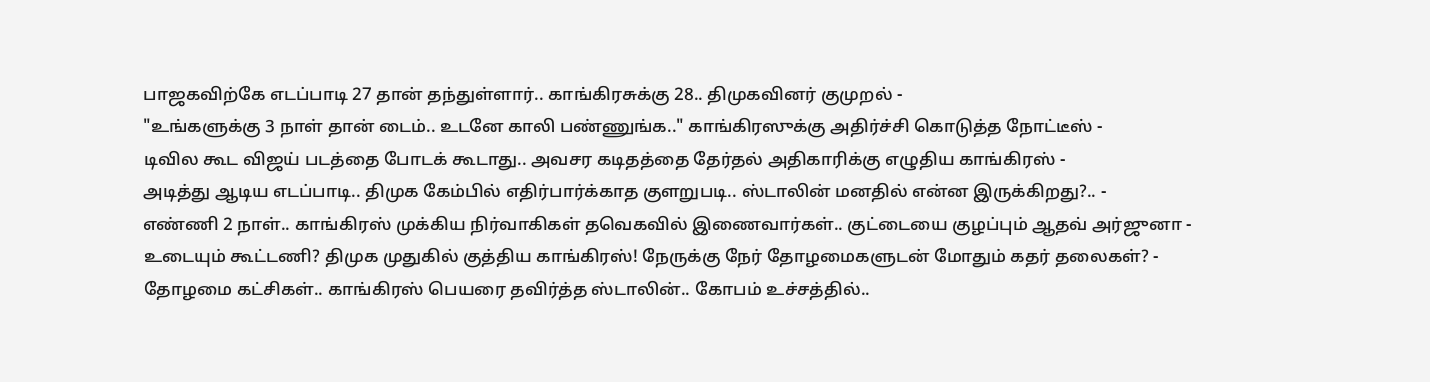பாஜகவிற்கே எடப்பாடி 27 தான் தந்துள்ளார்.. காங்கிரசுக்கு 28.. திமுகவினர் குமுறல் -
"உங்களுக்கு 3 நாள் தான் டைம்.. உடனே காலி பண்ணுங்க.." காங்கிரஸுக்கு அதிர்ச்சி கொடுத்த நோட்டீஸ் -
டிவில கூட விஜய் படத்தை போடக் கூடாது.. அவசர கடிதத்தை தேர்தல் அதிகாரிக்கு எழுதிய காங்கிரஸ் -
அடித்து ஆடிய எடப்பாடி.. திமுக கேம்பில் எதிர்பார்க்காத குளறுபடி.. ஸ்டாலின் மனதில் என்ன இருக்கிறது?.. -
எண்ணி 2 நாள்.. காங்கிரஸ் முக்கிய நிர்வாகிகள் தவெகவில் இணைவார்கள்.. குட்டையை குழப்பும் ஆதவ் அர்ஜுனா -
உடையும் கூட்டணி? திமுக முதுகில் குத்திய காங்கிரஸ்! நேருக்கு நேர் தோழமைகளுடன் மோதும் கதர் தலைகள்? -
தோழமை கட்சிகள்.. காங்கிரஸ் பெயரை தவிர்த்த ஸ்டாலின்.. கோபம் உச்சத்தில்..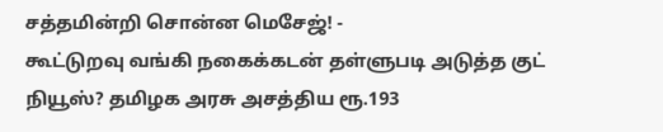சத்தமின்றி சொன்ன மெசேஜ்! -
கூட்டுறவு வங்கி நகைக்கடன் தள்ளுபடி அடுத்த குட் நியூஸ்? தமிழக அரசு அசத்திய ரூ.193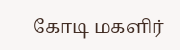கோடி மகளிர்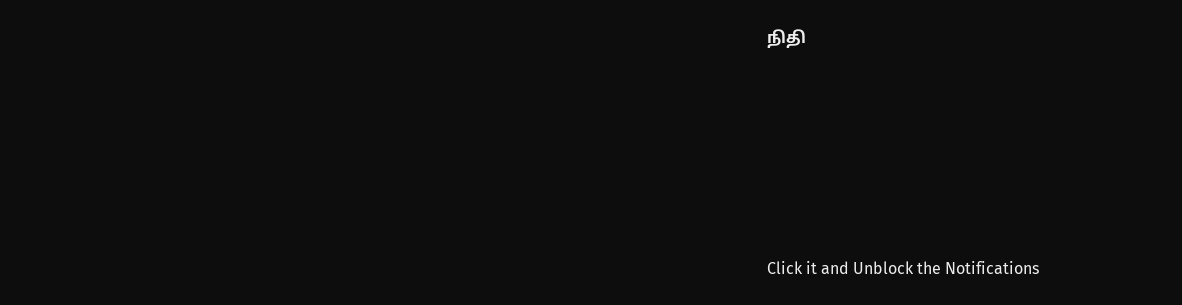நிதி










Click it and Unblock the Notifications